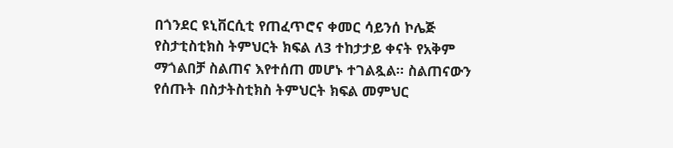በጎንደር ዩኒቨርሲቲ የጠፈጥሮና ቀመር ሳይንሰ ኮሌጅ የስታቲስቲክስ ትምህርት ክፍል ለ3 ተከታታይ ቀናት የአቅም ማጎልበቻ ስልጠና እየተሰጠ መሆኑ ተገልጿል፡፡ ስልጠናውን የሰጡት በስታትስቲክስ ትምህርት ክፍል መምህር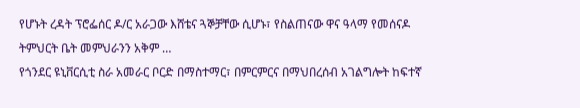የሆኑት ረዳት ፕሮፌሰር ዶ/ር አራጋው እሸቴና ጓኞቻቸው ሲሆኑ፣ የስልጠናው ዋና ዓላማ የመሰናዶ ትምህርት ቤት መምህራንን አቅም …
የጎንደር ዩኒቨርሲቲ ስራ አመራር ቦርድ በማስተማር፣ በምርምርና በማህበረሰብ አገልግሎት ከፍተኛ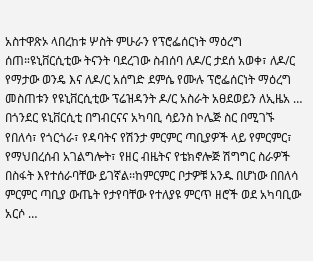አስተዋጽኦ ላበረከቱ ሦስት ምሁራን የፕሮፌሰርነት ማዕረግ ሰጠ።ዩኒቨርሲቲው ትናንት ባደረገው ስብሰባ ለዶ/ር ታደሰ አወቀ፣ ለዶ/ር የማታው ወንዴ እና ለዶ/ር አሰግድ ደምሴ የሙሉ ፕሮፌሰርነት ማዕረግ መስጠቱን የዩኒቨርሲቲው ፕሬዝዳንት ዶ/ር አስራት አፀደወይን ለኢዜአ …
በጎንደር ዩኒቨርሲቲ በግብርናና አካባቢ ሳይንስ ኮሌጅ ስር በሚገኙ የበለሳ፣ የጎርጎራ፣ የዳባትና የሽንታ ምርምር ጣቢያዎች ላይ የምርምር፣ የማህበረሰብ አገልግሎት፣ የዘር ብዜትና የቴክኖሎጅ ሽግግር ስራዎች በስፋት እየተሰራባቸው ይገኛል፡፡ከምርምር ቦታዎቹ አንዱ በሆነው በበለሳ ምርምር ጣቢያ ውጤት የታየባቸው የተለያዩ ምርጥ ዘሮች ወደ አካባቢው አርሶ …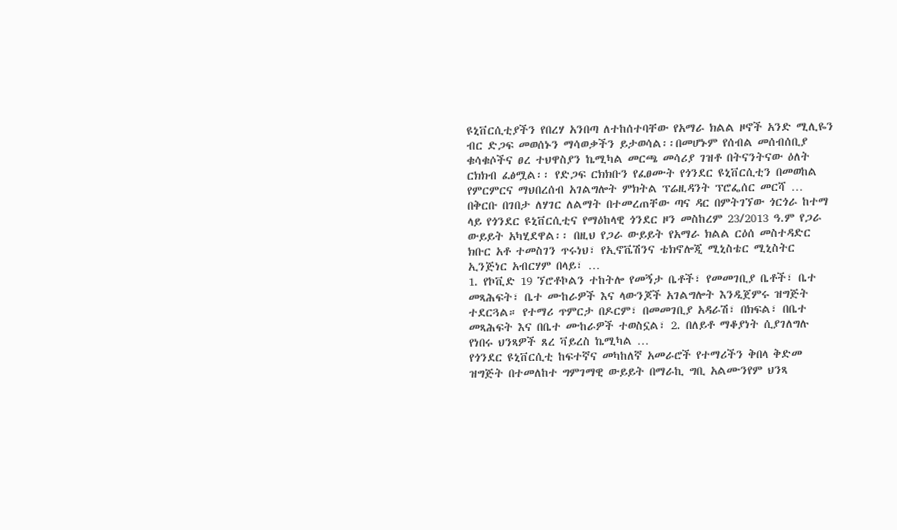ዩኒቨርሲቲያችን የበረሃ አንበጣ ለተከሰተባቸው የአማራ ክልል ዞኖች አንድ ሚሊዬን ብር ድጋፍ መወሰኑን ማሳወቃችን ይታወሳል፡፡በመሆኑም የሰብል መሰብሰቢያ ቁሳቁሶችና ፀረ ተህዋስያን ኬሚካል መርጫ መሳሪያ ገዝቶ በትናንትናው ዕለት ርክክብ ፈፅሟል፡፡ የድጋፍ ርክክቡን የፈፀሙት የጎንደር ዩኒቨርሲቲን በመወከል የምርምርና ማህበረሰብ አገልግሎት ምክትል ፕሬዚዳንት ፕሮፌሰር መርሻ …
በቅርቡ በገበታ ለሃገር ለልማት በተመረጠቸው ጣና ዳር በምትገኘው ጎርጎራ ከተማ ላይ የጎንደር ዩኒቨርሲቲና የማዕከላዊ ጎንደር ዞን መስከረም 23/2013 ዓ.ም የጋራ ውይይት አካሂደዋል፡፡ በዚህ የጋራ ውይይት የአማራ ክልል ርዕሰ መስተዳድር ክቡር አቶ ተመስገን ጥሩነህ፣ የኢኖቬሽንና ቴክኖሎጂ ሚኒስቴር ሚኒስትር ኢንጅነር አብርሃም በላይ፣ …
1. የኮቪድ 19 ኘሮቶኮልን ተከትሎ የመኝታ ቤቶች፣ የመመገቢያ ቤቶች፣ ቤተ መጻሕፍት፣ ቤተ ሙከራዎች እና ላውንጆች አገልግሎት እንዲጀምሩ ዝግጅት ተደርጓል። የተማሪ ጥምርታ በዶርም፣ በመመገቢያ አዳራሽ፣ በክፍል፣ በቤተ መጻሕፍት እና በቤተ ሙከራዎች ተወስኗል፣ 2. በለይቶ ማቆያነት ሲያገለግሉ የነበሩ ህንጻዎች ጸረ ቫይረስ ኬሚካል …
የጎንደር ዩኒቨርሲቲ ከፍተኛና መካከለኛ አመራሮች የተማሪችን ቅበላ ቅድመ ዝግጅት በተመለከተ ግምገማዊ ውይይት በማራኪ ግቢ አልሙንየም ህንጻ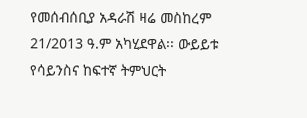የመሰብሰቢያ አዳራሽ ዛሬ መስከረም 21/2013 ዓ.ም አካሂደዋል፡፡ ውይይቱ የሳይንስና ከፍተኛ ትምህርት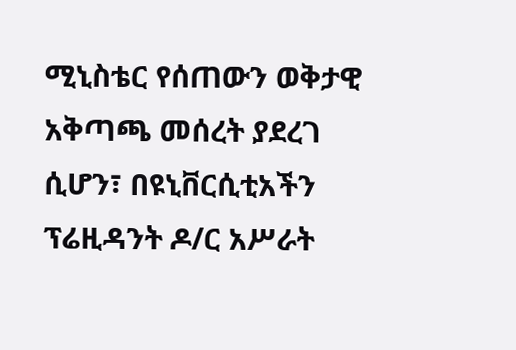ሚኒስቴር የሰጠውን ወቅታዊ አቅጣጫ መሰረት ያደረገ ሲሆን፣ በዩኒቨርሲቲአችን ፕሬዚዳንት ዶ/ር አሥራት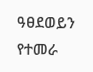ዓፀደወይን የተመራ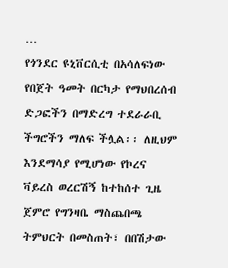…
የጎንደር ዩኒቨርሲቲ በአሳለፍነው የበጀት ዓመት በርካታ የማህበረሰብ ድጋፎችን በማድረግ ተደራራቢ ችግሮችን ማለፍ ችሏል፡፡ ለዚህም እንደማሳያ የሚሆነው የኮረና ቫይረስ ወረርሽኝ ከተከሰተ ጊዜ ጀምሮ የግንዛቤ ማስጨበጫ ትምህርት በመስጠት፣ በበሽታው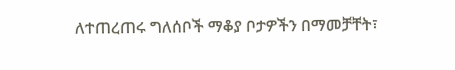ለተጠረጠሩ ግለሰቦች ማቆያ ቦታዎችን በማመቻቸት፣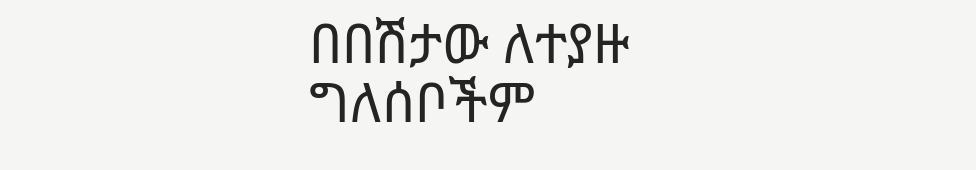በበሽታው ለተያዙ ግለሰቦችም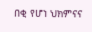በቂ የሆነ ህክምናና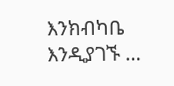እንክብካቤ እንዲያገኙ …